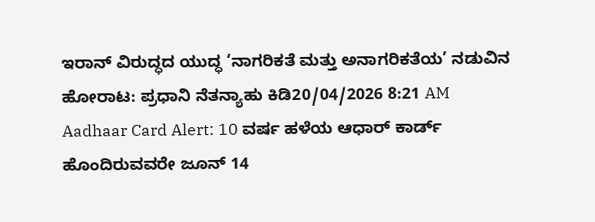ಇರಾನ್ ವಿರುದ್ಧದ ಯುದ್ಧ ‘ನಾಗರಿಕತೆ ಮತ್ತು ಅನಾಗರಿಕತೆಯ’ ನಡುವಿನ ಹೋರಾಟ: ಪ್ರಧಾನಿ ನೆತನ್ಯಾಹು ಕಿಡಿ20/04/2026 8:21 AM
Aadhaar Card Alert: 10 ವರ್ಷ ಹಳೆಯ ಆಧಾರ್ ಕಾರ್ಡ್ ಹೊಂದಿರುವವರೇ ಜೂನ್ 14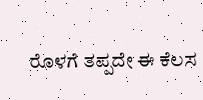ರೊಳಗೆ ತಪ್ಪದೇ ಈ ಕೆಲಸ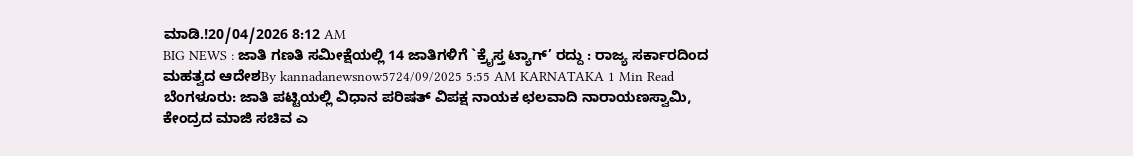ಮಾಡಿ.!20/04/2026 8:12 AM
BIG NEWS : ಜಾತಿ ಗಣತಿ ಸಮೀಕ್ಷೆಯಲ್ಲಿ 14 ಜಾತಿಗಳಿಗೆ `ಕ್ರೈಸ್ತ ಟ್ಯಾಗ್’ ರದ್ದು : ರಾಜ್ಯ ಸರ್ಕಾರದಿಂದ ಮಹತ್ವದ ಆದೇಶBy kannadanewsnow5724/09/2025 5:55 AM KARNATAKA 1 Min Read ಬೆಂಗಳೂರು: ಜಾತಿ ಪಟ್ಟಿಯಲ್ಲಿ ವಿಧಾನ ಪರಿಷತ್ ವಿಪಕ್ಷ ನಾಯಕ ಛಲವಾದಿ ನಾರಾಯಣಸ್ವಾಮಿ, ಕೇಂದ್ರದ ಮಾಜಿ ಸಚಿವ ಎ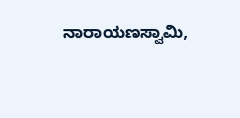ನಾರಾಯಣಸ್ವಾಮಿ,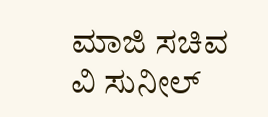ಮಾಜಿ ಸಚಿವ ವಿ ಸುನೀಲ್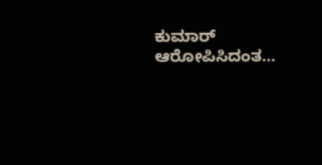ಕುಮಾರ್ ಆರೋಪಿಸಿದಂತ…